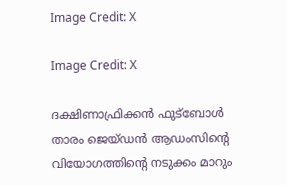Image Credit: X

Image Credit: X

ദക്ഷിണാഫ്രിക്കന്‍ ഫുട്ബോള്‍ താരം ജെയ്ഡന്‍ ആഡംസിന്‍റെ വിയോഗത്തിന്‍റെ നടുക്കം മാറും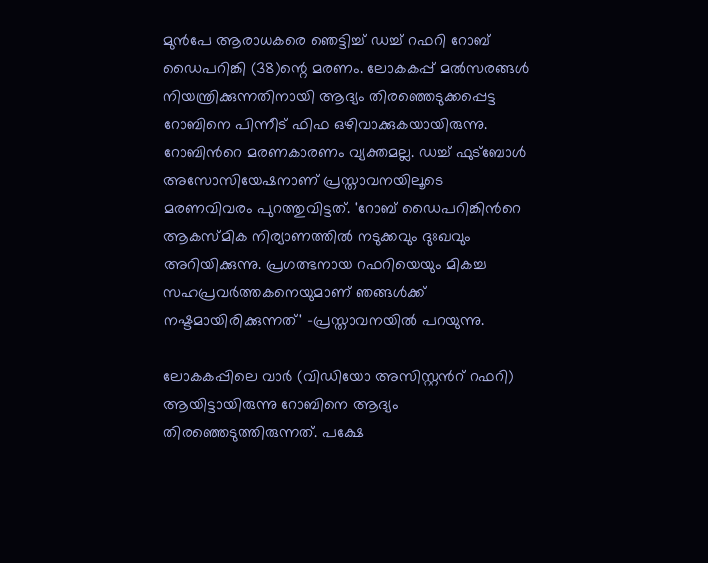മുന്‍പേ ആരാധകരെ ‌ഞെട്ടിച്ച് ഡച്ച് റഫറി റോബ് ഡൈപറിങ്കി (38)ന്റെ മരണം. ലോകകപ്പ് മല്‍സരങ്ങള്‍ നിയന്ത്രിക്കുന്നതിനായി ആദ്യം തിരഞ്ഞെടുക്കപ്പെട്ട റോബിനെ പിന്നീട് ഫിഫ ഒഴിവാക്കുകയായിരുന്നു. റോബിന്‍റെ മരണകാരണം വ്യക്തമല്ല. ഡച്ച് ഫുട്ബോള്‍ അസോസിയേഷനാണ് പ്രസ്താവനയിലൂടെ മരണവിവരം പുറത്തുവിട്ടത്. 'റോബ് ഡൈപറിങ്കിന്‍റെ ആകസ്മിക നിര്യാണത്തില്‍ നടുക്കവും ദുഃഖവും അറിയിക്കുന്നു. പ്രഗത്ഭനായ റഫറിയെയും മികച്ച സഹപ്രവര്‍ത്തകനെയുമാണ് ഞങ്ങള്‍ക്ക് നഷ്ടമായിരിക്കുന്നത്' –പ്രസ്താവനയില്‍ പറയുന്നു.

ലോകകപ്പിലെ വാര്‍ (വിഡിയോ അസിസ്റ്റന്‍റ് റഫറി) ആയിട്ടായിരുന്നു റോബിനെ ആദ്യം തിരഞ്ഞെടുത്തിരുന്നത്. പക്ഷേ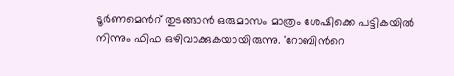ടൂര്‍ണമെന്‍റ് തുടങ്ങാന്‍ ഒരുമാസം മാത്രം ശേഷിക്കെ പട്ടികയില്‍ നിന്നും ഫിഫ ഒഴിവാക്കുകയായിരുന്നു. 'റോബിന്‍റെ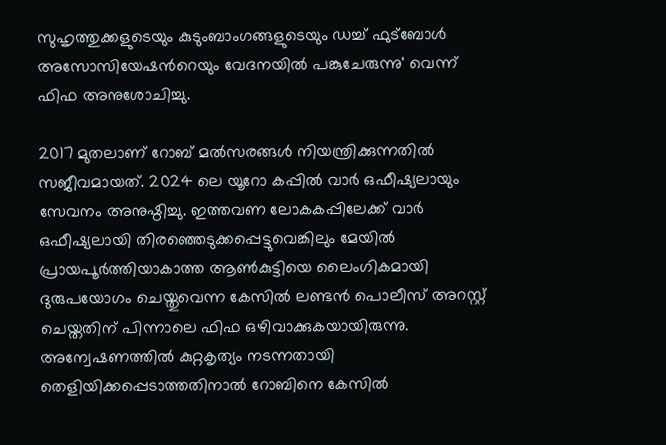സുഹൃത്തുക്കളുടെയും കുടുംബാംഗങ്ങളുടെയും ഡച്ച് ഫുട്ബോള്‍ അസോസിയേഷന്‍റെയും വേദനയില്‍ പങ്കുചേരുന്നു' വെന്ന് ഫിഫ അനുശോചിച്ചു.

2017 മുതലാണ് റോബ് മല്‍സരങ്ങള്‍ നിയന്ത്രിക്കുന്നതില്‍ സജീവമായത്. 2024 ലെ യൂറോ കപ്പില്‍ വാര്‍ ഒഫീഷ്യലായും സേവനം അനുഷ്ഠിച്ചു. ഇത്തവണ ലോകകപ്പിലേക്ക് വാര്‍ ഒഫീഷ്യലായി തിരഞ്ഞെടുക്കപ്പെട്ടുവെങ്കിലും മേയില്‍ പ്രായപൂര്‍ത്തിയാകാത്ത ആണ്‍കുട്ടിയെ ലൈംഗികമായി ദുരുപയോഗം ചെയ്തുവെന്ന കേസില്‍ ലണ്ടന്‍ പൊലീസ് അറസ്റ്റ് ചെയ്തതിന് പിന്നാലെ ഫിഫ ഒഴിവാക്കുകയായിരുന്നു. അന്വേഷണത്തില്‍ കുറ്റകൃത്യം നടന്നതായി തെളിയിക്കപ്പെടാത്തതിനാല്‍ റോബിനെ കേസില്‍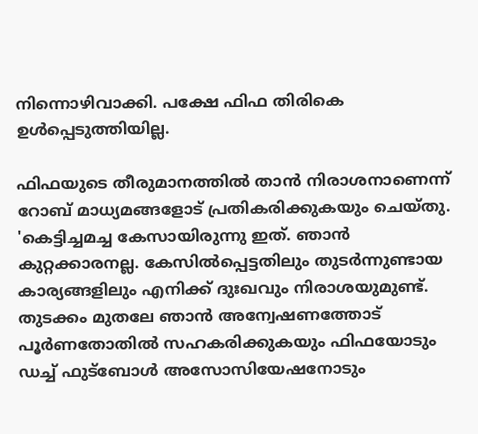നിന്നൊഴിവാക്കി. പക്ഷേ ഫിഫ തിരികെ ഉള്‍പ്പെടുത്തിയില്ല.

ഫിഫയുടെ തീരുമാനത്തില്‍ താന്‍ നിരാശനാണെന്ന് റോബ് മാധ്യമങ്ങളോട് പ്രതികരിക്കുകയും ചെയ്തു. 'കെട്ടിച്ചമച്ച കേസായിരുന്നു ഇത്. ഞാന്‍ കുറ്റക്കാരനല്ല. കേസില്‍പ്പെട്ടതിലും തുടര്‍ന്നുണ്ടായ കാര്യങ്ങളിലും എനിക്ക് ദുഃഖവും നിരാശയുമുണ്ട്. തുടക്കം മുതലേ ഞാന്‍ അന്വേഷണത്തോട് പൂര്‍ണതോതില്‍ സഹകരിക്കുകയും ഫിഫയോടും ഡച്ച് ഫുട്ബോള്‍ അസോസിയേഷനോടും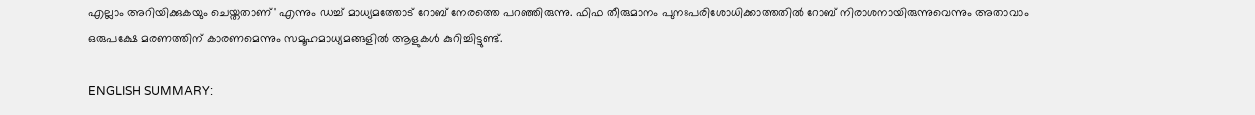എല്ലാം അറിയിക്കുകയും ചെയ്തതാണ്' എന്നും ഡച്ച് മാധ്യമത്തോട് റോബ് നേരത്തെ പറഞ്ഞിരുന്നു. ഫിഫ തീരുമാനം പുനഃപരിശോധിക്കാത്തതില്‍ റോബ് നിരാശനായിരുന്നുവെന്നും അതാവാം ഒരുപക്ഷേ മരണത്തിന് കാരണമെന്നും സമൂഹമാധ്യമങ്ങളില്‍ ആളുകള്‍ കുറിച്ചിട്ടുണ്ട്.

ENGLISH SUMMARY: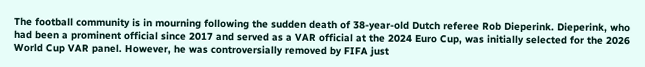The football community is in mourning following the sudden death of 38-year-old Dutch referee Rob Dieperink. Dieperink, who had been a prominent official since 2017 and served as a VAR official at the 2024 Euro Cup, was initially selected for the 2026 World Cup VAR panel. However, he was controversially removed by FIFA just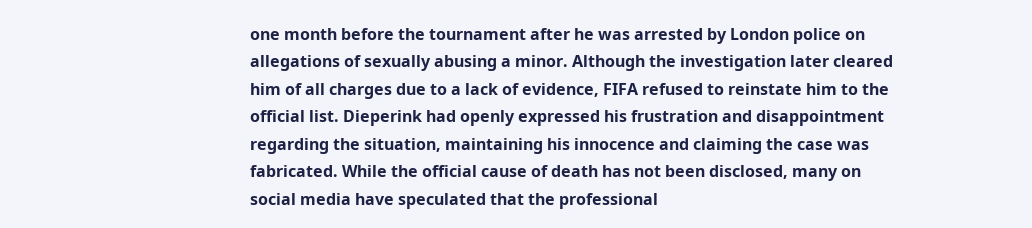one month before the tournament after he was arrested by London police on allegations of sexually abusing a minor. Although the investigation later cleared him of all charges due to a lack of evidence, FIFA refused to reinstate him to the official list. Dieperink had openly expressed his frustration and disappointment regarding the situation, maintaining his innocence and claiming the case was fabricated. While the official cause of death has not been disclosed, many on social media have speculated that the professional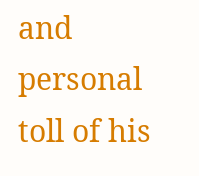and personal toll of his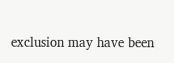exclusion may have been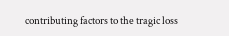contributing factors to the tragic loss